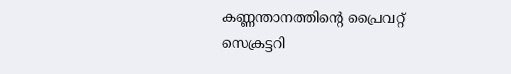കണ്ണന്താനത്തിന്‍റെ പ്രൈവറ്റ് സെക്രട്ടറി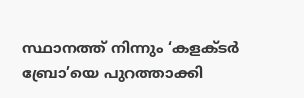സ്ഥാനത്ത് നിന്നും ‘കളക്‌ടര്‍ ബ്രോ’യെ പുറത്താക്കി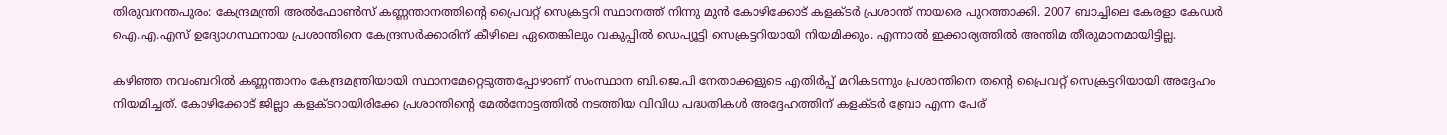തിരുവനന്തപുരം: കേന്ദ്രമന്ത്രി അല്‍ഫോണ്‍സ് കണ്ണന്താനത്തിന്‍റെ പ്രൈവറ്റ് സെക്രട്ടറി സ്ഥാനത്ത് നിന്നു മുന്‍ കോഴിക്കോട് കളക്‌ടര്‍ പ്രശാന്ത് നായരെ പുറത്താക്കി. 2007 ബാച്ചിലെ കേരളാ കേഡര്‍ ഐ.എ.എസ് ഉദ്യോഗസ്ഥനായ പ്രശാന്തിനെ കേന്ദ്രസര്‍ക്കാരിന് കീഴിലെ ഏതെങ്കിലും വകുപ്പില്‍ ഡെപ്യൂട്ടി സെക്രട്ടറിയായി നിയമിക്കും. എന്നാല്‍ ഇക്കാര്യത്തില്‍ അന്തിമ തീരുമാനമായിട്ടില്ല.

കഴിഞ്ഞ നവംബറില്‍ കണ്ണന്താനം കേന്ദ്രമന്ത്രിയായി സ്ഥാനമേറ്റെടുത്തപ്പോഴാണ് സംസ്ഥാന ബി.ജെ.പി നേതാക്കളുടെ എതിര്‍പ്പ് മറികടന്നും പ്രശാന്തിനെ തന്‍റെ പ്രൈവറ്റ് സെക്രട്ടറിയായി അദ്ദേഹം നിയമിച്ചത്. കോഴിക്കോട് ജില്ലാ കളക്‌ടറായിരിക്കേ പ്രശാന്തിന്റെ മേല്‍നോട്ടത്തില്‍ നടത്തിയ വിവിധ പദ്ധതികള്‍ അദ്ദേഹത്തിന് കളക്‌ടര്‍ ബ്രോ എന്ന പേര്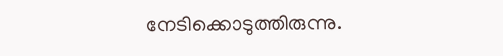നേടിക്കൊടുത്തിരുന്നു.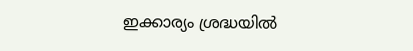ഇക്കാര്യം ശ്രദ്ധയില്‍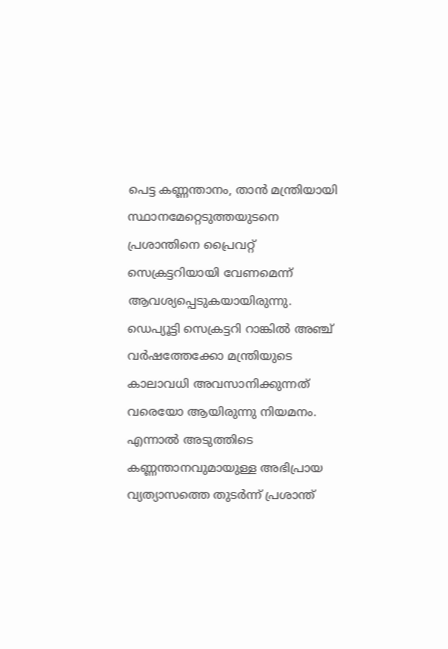പെട്ട കണ്ണന്താനം, താന്‍ മന്ത്രിയായി സ്ഥാനമേറ്റെടുത്തയുടനെ പ്രശാന്തിനെ പ്രൈവറ്റ് സെക്രട്ടറിയായി വേണമെന്ന് ആവശ്യപ്പെടുകയായിരുന്നു. ഡെപ്യൂട്ടി സെക്രട്ടറി റാങ്കില്‍ അഞ്ച് വര്‍ഷത്തേക്കോ മന്ത്രിയുടെ കാലാവധി അവസാനിക്കുന്നത് വരെയോ ആയിരുന്നു നിയമനം. എന്നാല്‍ അടുത്തിടെ കണ്ണന്താനവുമായുള്ള അഭിപ്രായ വ്യത്യാസത്തെ തുടര്‍ന്ന് പ്രശാന്ത്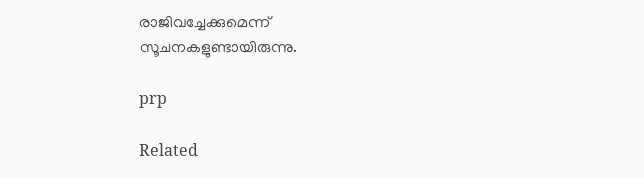രാജിവച്ചേക്കുമെന്ന് സൂചനകളുണ്ടായിരുന്നു.

prp

Related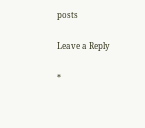posts

Leave a Reply

*